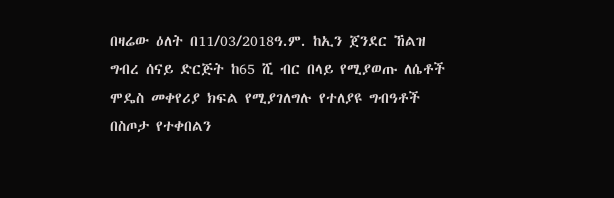በዛሬው ዕለት በ11/03/2018ዓ.ም. ከኢን ጀንደር ኸልዝ ግብረ ሰናይ ድርጅት ከ65 ሺ ብር በላይ የሚያወጡ ለሴቶች ሞዴስ መቀየሪያ ክፍል የሚያገለግሉ የተለያዩ ግብዓቶች በስጦታ የተቀበልን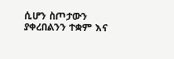ሲሆን ስጦታውን ያቀረበልንን ተቋም እና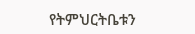የትምህርትቤቱን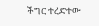ችግር ተረድተው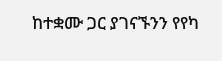ከተቋሙ ጋር ያገናኙንን የየካ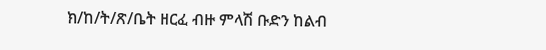ክ/ከ/ት/ጽ/ቤት ዘርፈ ብዙ ምላሽ ቡድን ከልብ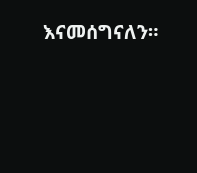እናመሰግናለን።